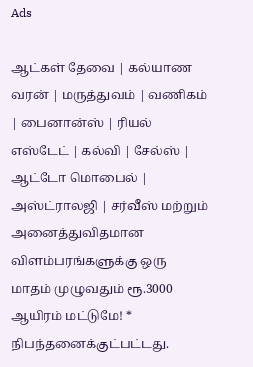Ads

ஆட்கள் தேவை | கல்யாண வரன் | மருத்துவம் | வணிகம் | பைனான்ஸ் | ரியல் எஸ்டேட் | கல்வி | சேல்ஸ் | ஆட்டோ மொபைல் | அஸ்ட்ராலஜி | சர்வீஸ் மற்றும் அனைத்துவிதமான விளம்பரங்களுக்கு ஒரு மாதம் முழுவதும் ரூ.3000 ஆயிரம் மட்டுமே! * நிபந்தனைக்குட்பட்டது.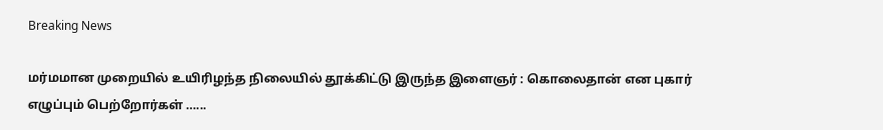Breaking News

மர்மமான முறையில் உயிரிழந்த நிலையில் தூக்கிட்டு இருந்த இளைஞர் : கொலைதான் என புகார் எழுப்பும் பெற்றோர்கள் …...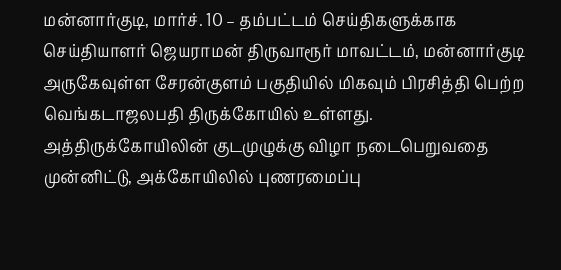மன்னார்குடி, மார்ச். 10 – தம்பட்டம் செய்திகளுக்காக செய்தியாளர் ஜெயராமன் திருவாரூர் மாவட்டம், மன்னார்குடி அருகேவுள்ள சேரன்குளம் பகுதியில் மிகவும் பிரசித்தி பெற்ற வெங்கடாஜலபதி திருக்கோயில் உள்ளது. அத்திருக்கோயிலின் குடமுழுக்கு விழா நடைபெறுவதை முன்னிட்டு, அக்கோயிலில் புணரமைப்பு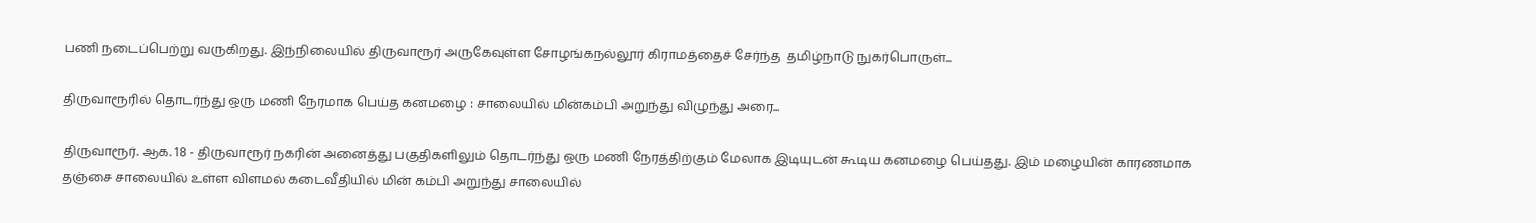பணி நடைப்பெற்று வருகிறது. இந்நிலையில் திருவாரூர் அருகேவுள்ள சோழங்கநல்லூர் கிராமத்தைச் சேர்ந்த  தமிழ்நாடு நுகர்பொருள்...

திருவாரூரில் தொடர்ந்து ஒரு மணி நேரமாக பெய்த கனமழை : சாலையில் மின்கம்பி அறுந்து விழுந்து அரை...

திருவாரூர். ஆக. 18 - திருவாரூர் நகரின் அனைத்து பகுதிகளிலும் தொடர்ந்து ஒரு மணி நேரத்திற்கும் மேலாக இடியுடன் கூடிய கனமழை பெய்தது. இம் மழையின் காரணமாக தஞ்சை சாலையில் உள்ள விளமல் கடைவீதியில் மின் கம்பி அறுந்து சாலையில்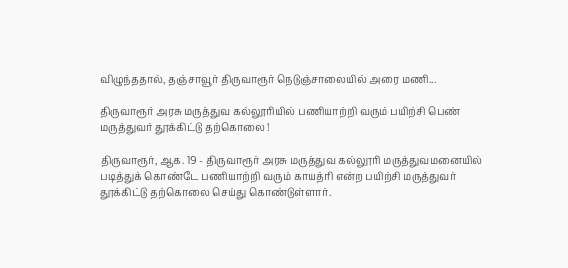விழுந்ததால், தஞ்சாவூர் திருவாரூர் நெடுஞ்சாலையில் அரை மணி...

திருவாரூர் அரசு மருத்துவ கல்லூரியில் பணியாற்றி வரும் பயிற்சி பெண் மருத்துவர் தூக்கிட்டு தற்கொலை !

திருவாரூர், ஆக. 19 - திருவாரூர் அரசு மருத்துவ கல்லூரி மருத்துவமனையில் படித்துக் கொண்டே பணியாற்றி வரும் காயத்ரி என்ற பயிற்சி மருத்துவர் தூக்கிட்டு தற்கொலை செய்து கொண்டுள்ளார்.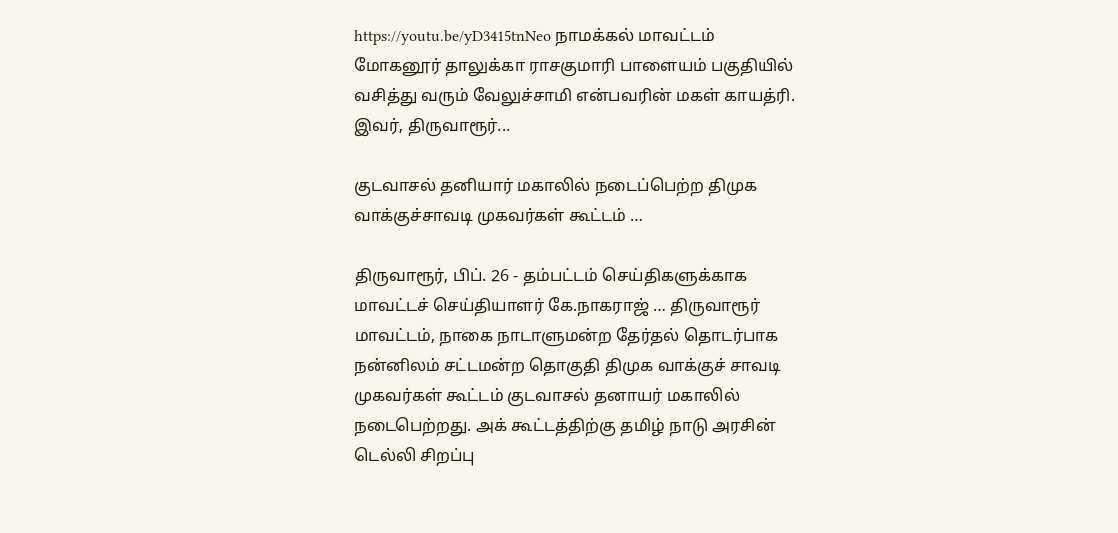https://youtu.be/yD3415tnNeo நாமக்கல் மாவட்டம் மோகனூர் தாலுக்கா ராசகுமாரி பாளையம் பகுதியில் வசித்து வரும் வேலுச்சாமி என்பவரின் மகள் காயத்ரி. இவர், திருவாரூர்...

குடவாசல் தனியார் மகாலில் நடைப்பெற்ற திமுக வாக்குச்சாவடி முகவர்கள் கூட்டம் …

திருவாரூர், பிப். 26 - தம்பட்டம் செய்திகளுக்காக மாவட்டச் செய்தியாளர் கே.நாகராஜ் … திருவாரூர் மாவட்டம், நாகை நாடாளுமன்ற தேர்தல் தொடர்பாக நன்னிலம் சட்டமன்ற தொகுதி திமுக வாக்குச் சாவடி முகவர்கள் கூட்டம் குடவாசல் தனாயர் மகாலில் நடைபெற்றது. அக் கூட்டத்திற்கு தமிழ் நாடு அரசின் டெல்லி சிறப்பு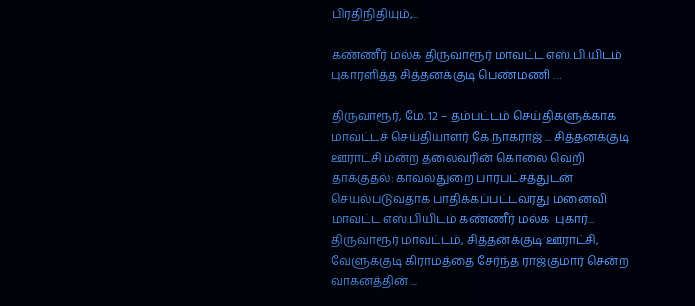பிரதிநிதியும்,...

கண்ணீர் மல்க திருவாரூர் மாவட்ட எஸ்.பி.யிடம் புகாரளித்த சித்தனக்குடி பெண்மணி …

திருவாரூர், மே. 12 – தம்பட்டம் செய்திகளுக்காக மாவட்டச் செய்தியாளர் கே.நாகராஜ் ... சித்தனக்குடி ஊராட்சி மன்ற தலைவரின் கொலை வெறி தாக்குதல்: காவல்துறை பாரபட்சத்துடன் செயல்படுவதாக பாதிக்கப்பட்டவரது மனைவி மாவட்ட எஸ்.பியிடம் கண்ணீர் மல்க  புகார்... திருவாரூர் மாவட்டம், சித்தனக்குடி ஊராட்சி, வேளுக்குடி கிராமத்தை சேர்ந்த ராஜ்குமார் சென்ற வாகனத்தின் ...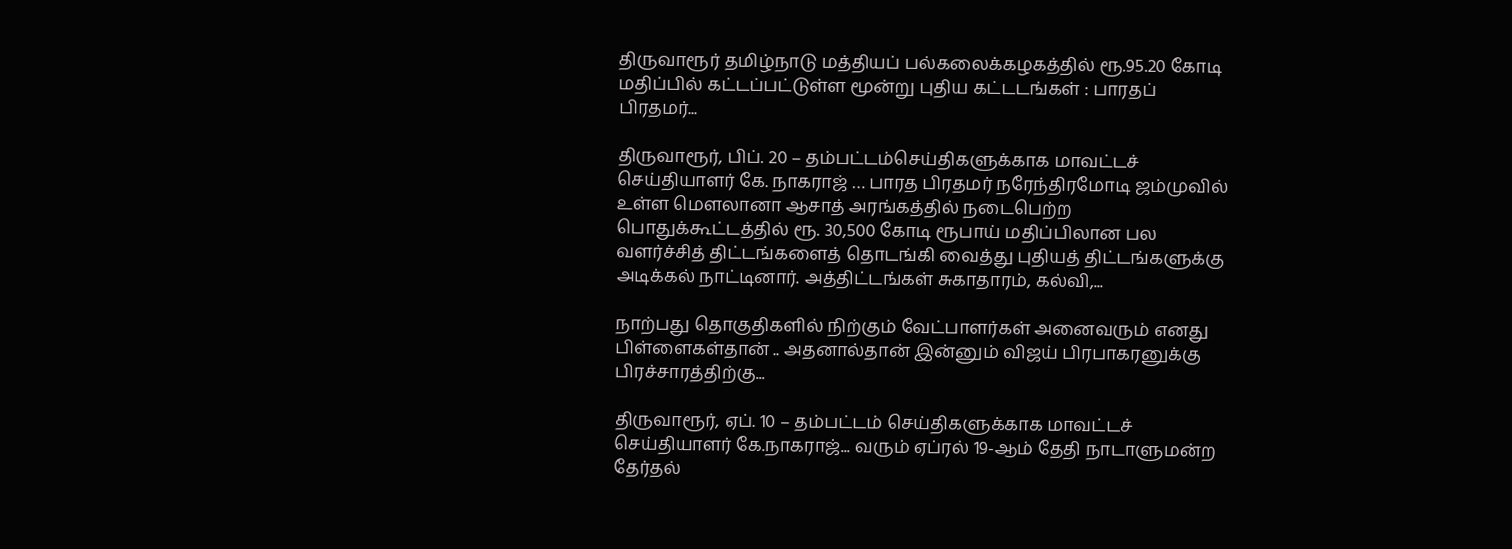திருவாரூர் தமிழ்நாடு மத்தியப் பல்கலைக்கழகத்தில் ரூ.95.20 கோடி மதிப்பில் கட்டப்பட்டுள்ள மூன்று புதிய கட்டடங்கள் : பாரதப் பிரதமர்...

திருவாரூர், பிப். 20 – தம்பட்டம்செய்திகளுக்காக மாவட்டச் செய்தியாளர் கே. நாகராஜ் … பாரத பிரதமர் நரேந்திரமோடி ஜம்முவில் உள்ள மௌலானா ஆசாத் அரங்கத்தில் நடைபெற்ற பொதுக்கூட்டத்தில் ரூ. 30,500 கோடி ரூபாய் மதிப்பிலான பல வளர்ச்சித் திட்டங்களைத் தொடங்கி வைத்து புதியத் திட்டங்களுக்கு அடிக்கல் நாட்டினார். அத்திட்டங்கள் சுகாதாரம், கல்வி,...

நாற்பது தொகுதிகளில் நிற்கும் வேட்பாளர்கள் அனைவரும் எனது பிள்ளைகள்தான் .. அதனால்தான் இன்னும் விஜய் பிரபாகரனுக்கு பிரச்சாரத்திற்கு...

திருவாரூர், ஏப். 10 – தம்பட்டம் செய்திகளுக்காக மாவட்டச் செய்தியாளர் கே.நாகராஜ்... வரும் ஏப்ரல் 19-ஆம் தேதி நாடாளுமன்ற தேர்தல்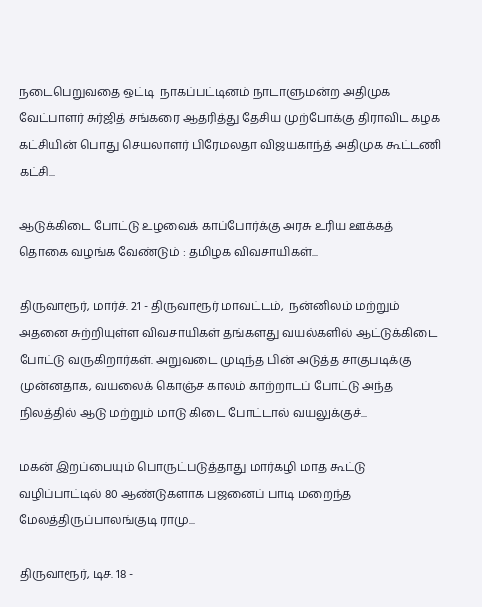நடைபெறுவதை ஒட்டி  நாகப்பட்டினம் நாடாளுமன்ற அதிமுக வேட்பாளர் சுர்ஜித் சங்கரை ஆதரித்து தேசிய முற்போக்கு திராவிட கழக கட்சியின் பொது செயலாளர் பிரேமலதா விஜயகாந்த் அதிமுக கூட்டணி கட்சி...

ஆடுக்கிடை போட்டு உழவைக் காப்போர்க்கு அரசு உரிய ஊக்கத் தொகை வழங்க வேண்டும் : தமிழக விவசாயிகள்...

திருவாரூர், மார்ச். 21 - திருவாரூர் மாவட்டம்,  நன்னிலம் மற்றும் அதனை சுற்றியுள்ள விவசாயிகள் தங்களது வயல்களில் ஆட்டுக்கிடை போட்டு வருகிறார்கள். அறுவடை முடிந்த பின் அடுத்த சாகுபடிக்கு முன்னதாக, வயலைக் கொஞ்ச காலம் காற்றாடப் போட்டு அந்த நிலத்தில் ஆடு மற்றும் மாடு கிடை போட்டால் வயலுக்குச்...

மகன் இறப்பையும் பொருட்படுத்தாது மார்கழி மாத கூட்டு வழிப்பாட்டில் 80 ஆண்டுகளாக பஜனைப் பாடி மறைந்த மேலத்திருப்பாலங்குடி ராமு...

திருவாரூர், டிச. 18 -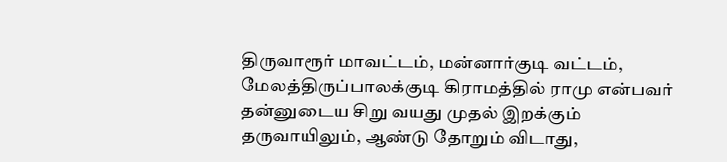திருவாரூர் மாவட்டம், மன்னார்குடி வட்டம், மேலத்திருப்பாலக்குடி கிராமத்தில் ராமு என்பவர் தன்னுடைய சிறு வயது முதல் இறக்கும் தருவாயிலும், ஆண்டு தோறும் விடாது,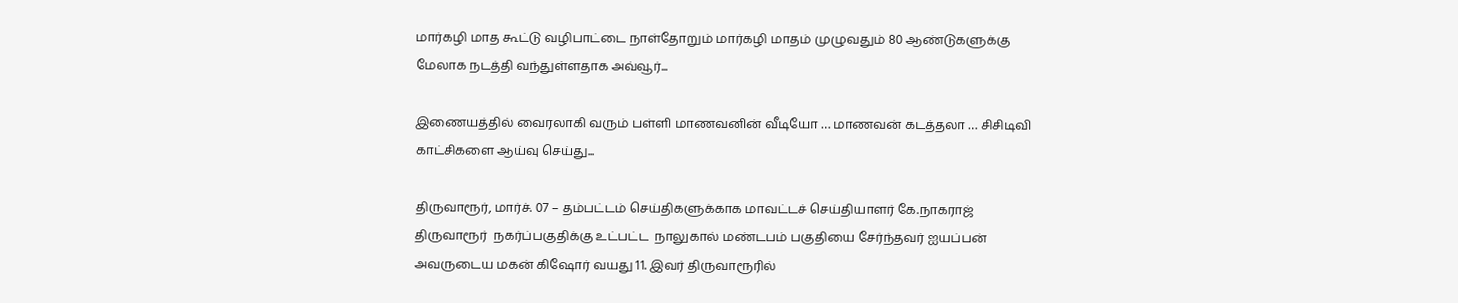மார்கழி மாத கூட்டு வழிபாட்டை நாள்தோறும் மார்கழி மாதம் முழுவதும் 80 ஆண்டுகளுக்கு மேலாக நடத்தி வந்துள்ளதாக அவ்வூர்...

இணையத்தில் வைரலாகி வரும் பள்ளி மாணவனின் வீடியோ … மாணவன் கடத்தலா … சிசிடிவி காட்சிகளை ஆய்வு செய்து...

திருவாரூர், மார்ச். 07 – தம்பட்டம் செய்திகளுக்காக மாவட்டச் செய்தியாளர் கே.நாகராஜ் திருவாரூர்  நகர்ப்பகுதிக்கு உட்பட்ட  நாலுகால் மண்டபம் பகுதியை சேர்ந்தவர் ஐயப்பன் அவருடைய மகன் கிஷோர் வயது 11. இவர் திருவாரூரில்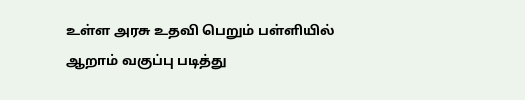உள்ள அரசு உதவி பெறும் பள்ளியில் ஆறாம் வகுப்பு படித்து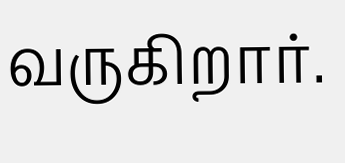வருகிறார்.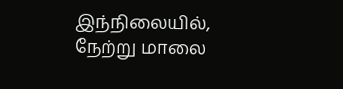இந்நிலையில், நேற்று மாலை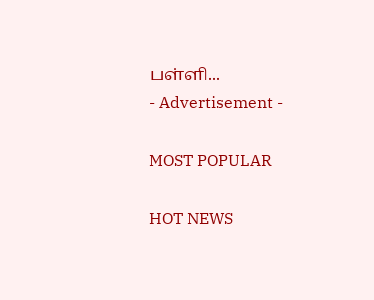பள்ளி...
- Advertisement -

MOST POPULAR

HOT NEWS